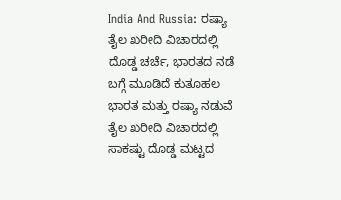India And Russia: ರಷ್ಯಾ ತೈಲ ಖರೀದಿ ವಿಚಾರದಲ್ಲಿ ದೊಡ್ಡ ಚರ್ಚೆ, ಭಾರತದ ನಡೆ ಬಗ್ಗೆ ಮೂಡಿದೆ ಕುತೂಹಲ
ಭಾರತ ಮತ್ತು ರಷ್ಯಾ ನಡುವೆ ತೈಲ ಖರೀದಿ ವಿಚಾರದಲ್ಲಿ ಸಾಕಷ್ಟು ದೊಡ್ಡ ಮಟ್ಟದ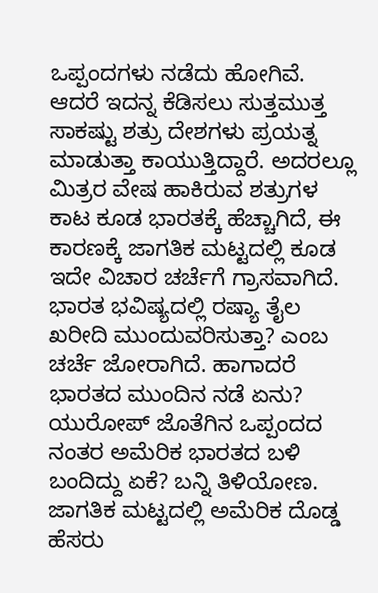ಒಪ್ಪಂದಗಳು ನಡೆದು ಹೋಗಿವೆ. ಆದರೆ ಇದನ್ನ ಕೆಡಿಸಲು ಸುತ್ತಮುತ್ತ ಸಾಕಷ್ಟು ಶತ್ರು ದೇಶಗಳು ಪ್ರಯತ್ನ ಮಾಡುತ್ತಾ ಕಾಯುತ್ತಿದ್ದಾರೆ. ಅದರಲ್ಲೂ ಮಿತ್ರರ ವೇಷ ಹಾಕಿರುವ ಶತ್ರುಗಳ ಕಾಟ ಕೂಡ ಭಾರತಕ್ಕೆ ಹೆಚ್ಚಾಗಿದೆ, ಈ ಕಾರಣಕ್ಕೆ ಜಾಗತಿಕ ಮಟ್ಟದಲ್ಲಿ ಕೂಡ ಇದೇ ವಿಚಾರ ಚರ್ಚೆಗೆ ಗ್ರಾಸವಾಗಿದೆ. ಭಾರತ ಭವಿಷ್ಯದಲ್ಲಿ ರಷ್ಯಾ ತೈಲ ಖರೀದಿ ಮುಂದುವರಿಸುತ್ತಾ? ಎಂಬ ಚರ್ಚೆ ಜೋರಾಗಿದೆ. ಹಾಗಾದರೆ ಭಾರತದ ಮುಂದಿನ ನಡೆ ಏನು? ಯುರೋಪ್ ಜೊತೆಗಿನ ಒಪ್ಪಂದದ ನಂತರ ಅಮೆರಿಕ ಭಾರತದ ಬಳಿ ಬಂದಿದ್ದು ಏಕೆ? ಬನ್ನಿ ತಿಳಿಯೋಣ.
ಜಾಗತಿಕ ಮಟ್ಟದಲ್ಲಿ ಅಮೆರಿಕ ದೊಡ್ಡ ಹೆಸರು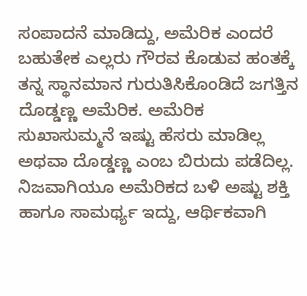ಸಂಪಾದನೆ ಮಾಡಿದ್ದು, ಅಮೆರಿಕ ಎಂದರೆ ಬಹುತೇಕ ಎಲ್ಲರು ಗೌರವ ಕೊಡುವ ಹಂತಕ್ಕೆ ತನ್ನ ಸ್ಥಾನಮಾನ ಗುರುತಿಸಿಕೊಂಡಿದೆ ಜಗತ್ತಿನ ದೊಡ್ಡಣ್ಣ ಅಮೆರಿಕ. ಅಮೆರಿಕ ಸುಖಾಸುಮ್ಮನೆ ಇಷ್ಟು ಹೆಸರು ಮಾಡಿಲ್ಲ ಅಥವಾ ದೊಡ್ಡಣ್ಣ ಎಂಬ ಬಿರುದು ಪಡೆದಿಲ್ಲ. ನಿಜವಾಗಿಯೂ ಅಮೆರಿಕದ ಬಳಿ ಅಷ್ಟು ಶಕ್ತಿ ಹಾಗೂ ಸಾಮರ್ಥ್ಯ ಇದ್ದು, ಆರ್ಥಿಕವಾಗಿ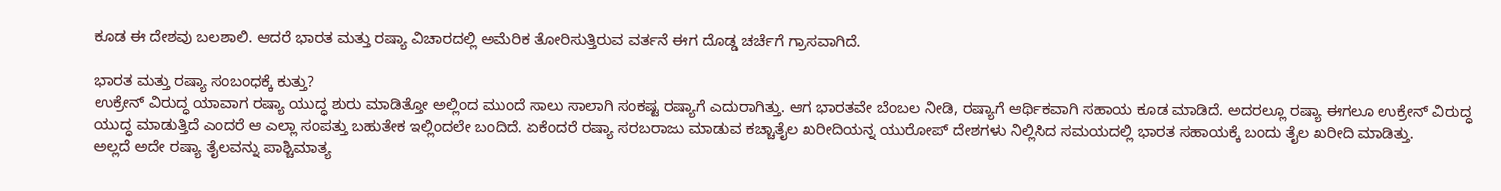ಕೂಡ ಈ ದೇಶವು ಬಲಶಾಲಿ. ಆದರೆ ಭಾರತ ಮತ್ತು ರಷ್ಯಾ ವಿಚಾರದಲ್ಲಿ ಅಮೆರಿಕ ತೋರಿಸುತ್ತಿರುವ ವರ್ತನೆ ಈಗ ದೊಡ್ಡ ಚರ್ಚೆಗೆ ಗ್ರಾಸವಾಗಿದೆ.

ಭಾರತ ಮತ್ತು ರಷ್ಯಾ ಸಂಬಂಧಕ್ಕೆ ಕುತ್ತು?
ಉಕ್ರೇನ್ ವಿರುದ್ಧ ಯಾವಾಗ ರಷ್ಯಾ ಯುದ್ಧ ಶುರು ಮಾಡಿತ್ತೋ ಅಲ್ಲಿಂದ ಮುಂದೆ ಸಾಲು ಸಾಲಾಗಿ ಸಂಕಷ್ಟ ರಷ್ಯಾಗೆ ಎದುರಾಗಿತ್ತು. ಆಗ ಭಾರತವೇ ಬೆಂಬಲ ನೀಡಿ, ರಷ್ಯಾಗೆ ಆರ್ಥಿಕವಾಗಿ ಸಹಾಯ ಕೂಡ ಮಾಡಿದೆ. ಅದರಲ್ಲೂ ರಷ್ಯಾ ಈಗಲೂ ಉಕ್ರೇನ್ ವಿರುದ್ಧ ಯುದ್ಧ ಮಾಡುತ್ತಿದೆ ಎಂದರೆ ಆ ಎಲ್ಲಾ ಸಂಪತ್ತು ಬಹುತೇಕ ಇಲ್ಲಿಂದಲೇ ಬಂದಿದೆ. ಏಕೆಂದರೆ ರಷ್ಯಾ ಸರಬರಾಜು ಮಾಡುವ ಕಚ್ಚಾತೈಲ ಖರೀದಿಯನ್ನ ಯುರೋಪ್ ದೇಶಗಳು ನಿಲ್ಲಿಸಿದ ಸಮಯದಲ್ಲಿ ಭಾರತ ಸಹಾಯಕ್ಕೆ ಬಂದು ತೈಲ ಖರೀದಿ ಮಾಡಿತ್ತು.
ಅಲ್ಲದೆ ಅದೇ ರಷ್ಯಾ ತೈಲವನ್ನು ಪಾಶ್ಚಿಮಾತ್ಯ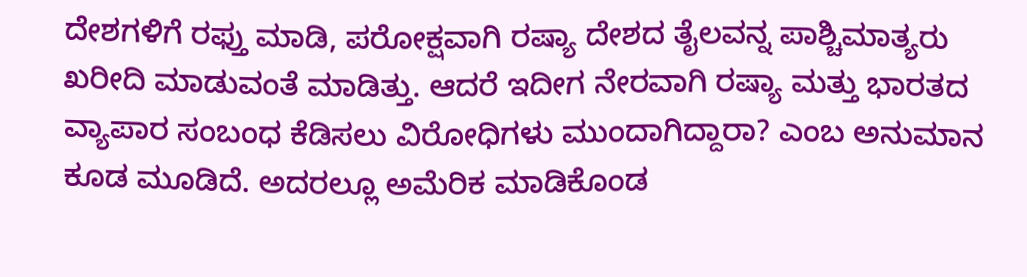ದೇಶಗಳಿಗೆ ರಫ್ತು ಮಾಡಿ, ಪರೋಕ್ಷವಾಗಿ ರಷ್ಯಾ ದೇಶದ ತೈಲವನ್ನ ಪಾಶ್ಚಿಮಾತ್ಯರು ಖರೀದಿ ಮಾಡುವಂತೆ ಮಾಡಿತ್ತು. ಆದರೆ ಇದೀಗ ನೇರವಾಗಿ ರಷ್ಯಾ ಮತ್ತು ಭಾರತದ ವ್ಯಾಪಾರ ಸಂಬಂಧ ಕೆಡಿಸಲು ವಿರೋಧಿಗಳು ಮುಂದಾಗಿದ್ದಾರಾ? ಎಂಬ ಅನುಮಾನ ಕೂಡ ಮೂಡಿದೆ. ಅದರಲ್ಲೂ ಅಮೆರಿಕ ಮಾಡಿಕೊಂಡ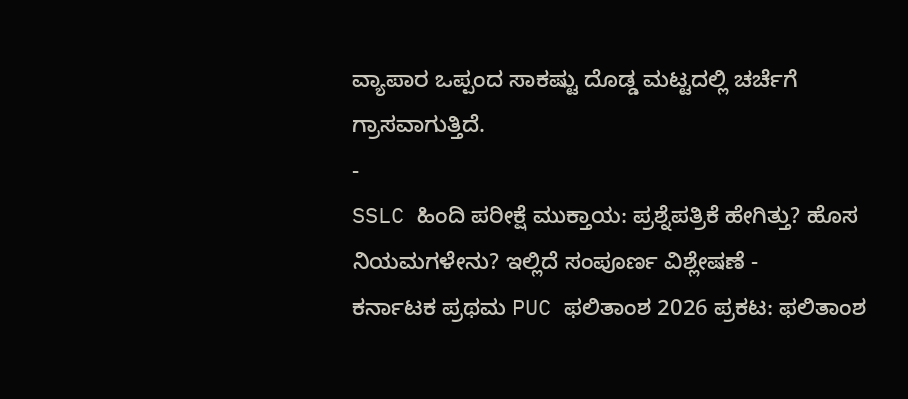ವ್ಯಾಪಾರ ಒಪ್ಪಂದ ಸಾಕಷ್ಟು ದೊಡ್ಡ ಮಟ್ಟದಲ್ಲಿ ಚರ್ಚೆಗೆ ಗ್ರಾಸವಾಗುತ್ತಿದೆ.
-
SSLC ಹಿಂದಿ ಪರೀಕ್ಷೆ ಮುಕ್ತಾಯ: ಪ್ರಶ್ನೆಪತ್ರಿಕೆ ಹೇಗಿತ್ತು? ಹೊಸ ನಿಯಮಗಳೇನು? ಇಲ್ಲಿದೆ ಸಂಪೂರ್ಣ ವಿಶ್ಲೇಷಣೆ -
ಕರ್ನಾಟಕ ಪ್ರಥಮ PUC ಫಲಿತಾಂಶ 2026 ಪ್ರಕಟ: ಫಲಿತಾಂಶ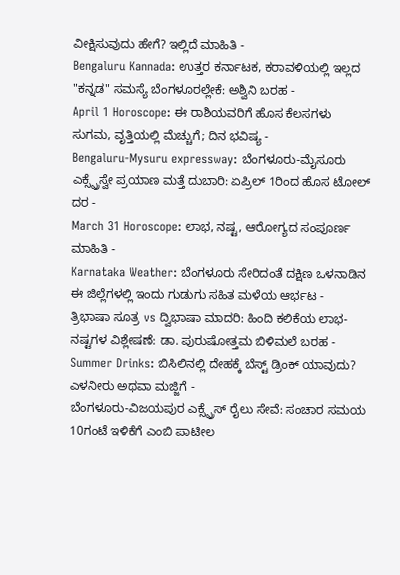ವೀಕ್ಷಿಸುವುದು ಹೇಗೆ? ಇಲ್ಲಿದೆ ಮಾಹಿತಿ -
Bengaluru Kannada: ಉತ್ತರ ಕರ್ನಾಟಕ, ಕರಾವಳಿಯಲ್ಲಿ ಇಲ್ಲದ "ಕನ್ನಡ" ಸಮಸ್ಯೆ ಬೆಂಗಳೂರಲ್ಲೇಕೆ: ಅಶ್ವಿನಿ ಬರಹ -
April 1 Horoscope: ಈ ರಾಶಿಯವರಿಗೆ ಹೊಸ ಕೆಲಸಗಳು ಸುಗಮ, ವೃತ್ತಿಯಲ್ಲಿ ಮೆಚ್ಚುಗೆ; ದಿನ ಭವಿಷ್ಯ -
Bengaluru-Mysuru expressway: ಬೆಂಗಳೂರು-ಮೈಸೂರು ಎಕ್ಸ್ಪ್ರೆಸ್ವೇ ಪ್ರಯಾಣ ಮತ್ತೆ ದುಬಾರಿ: ಏಪ್ರಿಲ್ 1ರಿಂದ ಹೊಸ ಟೋಲ್ ದರ -
March 31 Horoscope: ಲಾಭ, ನಷ್ಟ, ಆರೋಗ್ಯದ ಸಂಪೂರ್ಣ ಮಾಹಿತಿ -
Karnataka Weather: ಬೆಂಗಳೂರು ಸೇರಿದಂತೆ ದಕ್ಷಿಣ ಒಳನಾಡಿನ ಈ ಜಿಲ್ಲೆಗಳಲ್ಲಿ ಇಂದು ಗುಡುಗು ಸಹಿತ ಮಳೆಯ ಆರ್ಭಟ -
ತ್ರಿಭಾಷಾ ಸೂತ್ರ vs ದ್ವಿಭಾಷಾ ಮಾದರಿ: ಹಿಂದಿ ಕಲಿಕೆಯ ಲಾಭ-ನಷ್ಟಗಳ ವಿಶ್ಲೇಷಣೆ: ಡಾ. ಪುರುಷೋತ್ತಮ ಬಿಳಿಮಲೆ ಬರಹ -
Summer Drinks: ಬಿಸಿಲಿನಲ್ಲಿ ದೇಹಕ್ಕೆ ಬೆಸ್ಟ್ ಡ್ರಿಂಕ್ ಯಾವುದು? ಎಳನೀರು ಅಥವಾ ಮಜ್ಜಿಗೆ -
ಬೆಂಗಳೂರು-ವಿಜಯಪುರ ಎಕ್ಸ್ಪ್ರೆಸ್ ರೈಲು ಸೇವೆ: ಸಂಚಾರ ಸಮಯ 10ಗಂಟೆ ಇಳಿಕೆಗೆ ಎಂಬಿ ಪಾಟೀಲ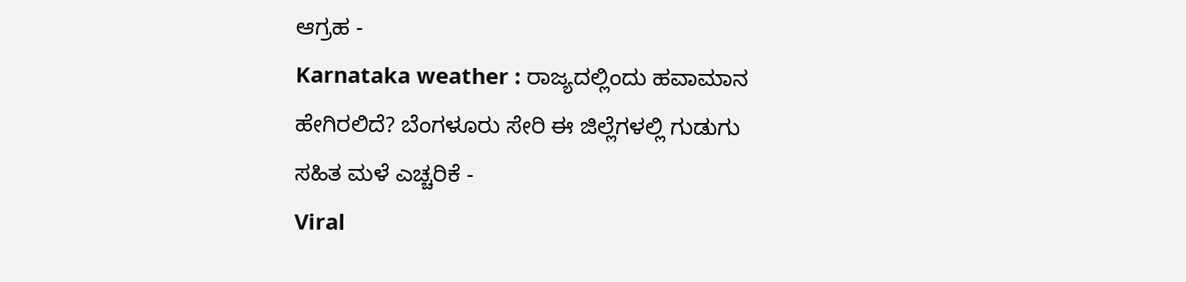ಆಗ್ರಹ -
Karnataka weather : ರಾಜ್ಯದಲ್ಲಿಂದು ಹವಾಮಾನ ಹೇಗಿರಲಿದೆ? ಬೆಂಗಳೂರು ಸೇರಿ ಈ ಜಿಲ್ಲೆಗಳಲ್ಲಿ ಗುಡುಗು ಸಹಿತ ಮಳೆ ಎಚ್ಚರಿಕೆ -
Viral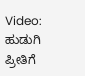Video: ಹುಡುಗಿ ಪ್ರೀತಿಗೆ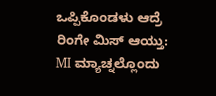ಒಪ್ಪಿಕೊಂಡಳು ಆದ್ರೆ ರಿಂಗೇ ಮಿಸ್ ಆಯ್ತು: MI ಮ್ಯಾಚ್ನಲ್ಲೊಂದು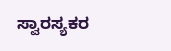ಸ್ವಾರಸ್ಯಕರ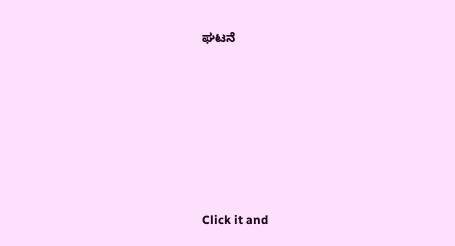ಘಟನೆ












Click it and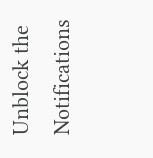Unblock the Notifications